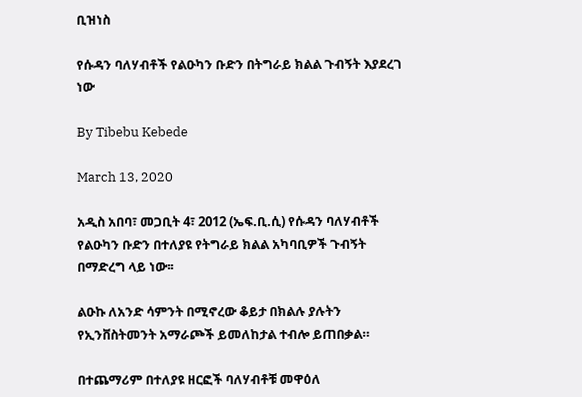ቢዝነስ

የሱዳን ባለሃብቶች የልዑካን ቡድን በትግራይ ክልል ጉብኝት እያደረገ ነው

By Tibebu Kebede

March 13, 2020

አዲስ አበባ፣ መጋቢት 4፣ 2012 (ኤፍ.ቢ.ሲ) የሱዳን ባለሃብቶች የልዑካን ቡድን በተለያዩ የትግራይ ክልል አካባቢዎች ጉብኝት በማድረግ ላይ ነው፡፡

ልዑኩ ለአንድ ሳምንት በሚኖረው ቆይታ በክልሉ ያሉትን የኢንቨስትመንት አማራጮች ይመለከታል ተብሎ ይጠበቃል።

በተጨማሪም በተለያዩ ዘርፎች ባለሃብቶቹ መዋዕለ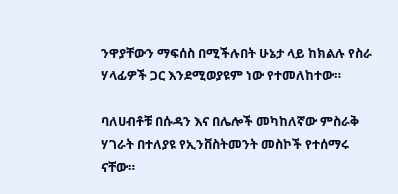ንዋያቸውን ማፍሰስ በሚችሉበት ሁኔታ ላይ ከክልሉ የስራ ሃላፊዎች ጋር እንደሚወያዩም ነው የተመለከተው።

ባለሀብቶቹ በሱዳን እና በሌሎች መካከለኛው ምስራቅ ሃገራት በተለያዩ የኢንቨስትመንት መስኮች የተሰማሩ ናቸው።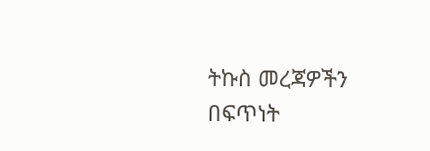ትኩስ መረጃዎችን በፍጥነት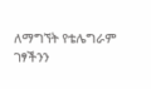ለማግኘት የቴሌግራም ገፃችንን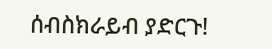ሰብስክራይብ ያድርጉ!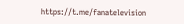https://t.me/fanatelevision